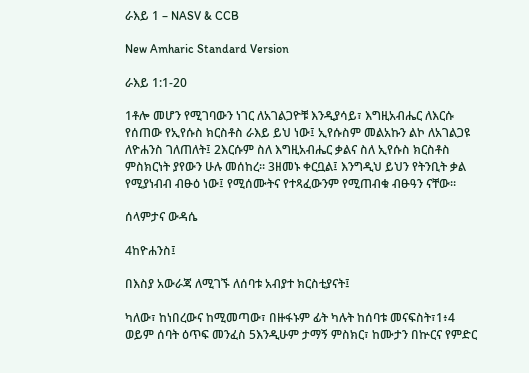ራእይ 1 – NASV & CCB

New Amharic Standard Version

ራእይ 1:1-20

1ቶሎ መሆን የሚገባውን ነገር ለአገልጋዮቹ እንዲያሳይ፣ እግዚአብሔር ለእርሱ የሰጠው የኢየሱስ ክርስቶስ ራእይ ይህ ነው፤ ኢየሱስም መልአኩን ልኮ ለአገልጋዩ ለዮሐንስ ገለጠለት፤ 2እርሱም ስለ እግዚአብሔር ቃልና ስለ ኢየሱስ ክርስቶስ ምስክርነት ያየውን ሁሉ መሰከረ። 3ዘመኑ ቀርቧል፤ እንግዲህ ይህን የትንቢት ቃል የሚያነብብ ብፁዕ ነው፤ የሚሰሙትና የተጻፈውንም የሚጠብቁ ብፁዓን ናቸው።

ሰላምታና ውዳሴ

4ከዮሐንስ፤

በእስያ አውራጃ ለሚገኙ ለሰባቱ አብያተ ክርስቲያናት፤

ካለው፣ ከነበረውና ከሚመጣው፣ በዙፋኑም ፊት ካሉት ከሰባቱ መናፍስት፣1፥4 ወይም ሰባት ዕጥፍ መንፈስ 5እንዲሁም ታማኝ ምስክር፣ ከሙታን በኵርና የምድር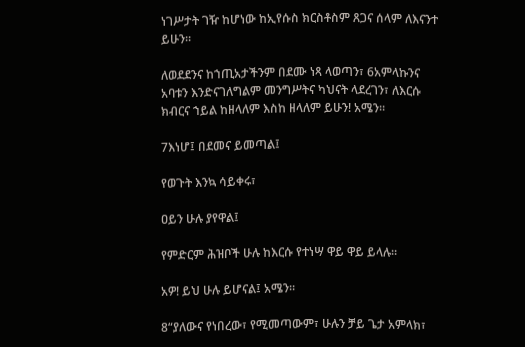ነገሥታት ገዥ ከሆነው ከኢየሱስ ክርስቶስም ጸጋና ሰላም ለእናንተ ይሁን።

ለወደደንና ከኀጢአታችንም በደሙ ነጻ ላወጣን፣ 6አምላኩንና አባቱን እንድናገለግልም መንግሥትና ካህናት ላደረገን፣ ለእርሱ ክብርና ኀይል ከዘላለም እስከ ዘላለም ይሁን! አሜን።

7እነሆ፤ በደመና ይመጣል፤

የወጉት እንኳ ሳይቀሩ፣

ዐይን ሁሉ ያየዋል፤

የምድርም ሕዝቦች ሁሉ ከእርሱ የተነሣ ዋይ ዋይ ይላሉ።

አዎ! ይህ ሁሉ ይሆናል፤ አሜን።

8“ያለውና የነበረው፣ የሚመጣውም፣ ሁሉን ቻይ ጌታ አምላክ፣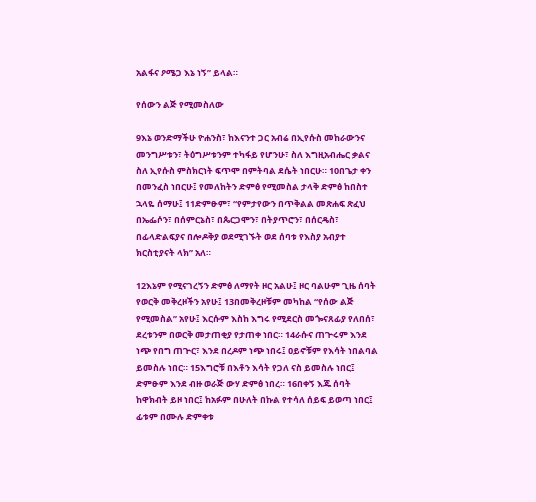አልፋና ዖሜጋ እኔ ነኝ” ይላል።

የሰውን ልጅ የሚመስለው

9እኔ ወንድማችሁ ዮሐንስ፣ ከእናንተ ጋር አብሬ በኢየሱስ መከራውንና መንግሥቱን፣ ትዕግሥቱንም ተካፋይ የሆንሁ፣ ስለ እግዚአብሔር ቃልና ስለ ኢየሱስ ምስክርነት ፍጥሞ በምትባል ደሴት ነበርሁ። 10በጌታ ቀን በመንፈስ ነበርሁ፤ የመለከትን ድምፅ የሚመስል ታላቅ ድምፅ ከበስተ ኋላዬ ሰማሁ፤ 11ድምፁም፣ “የምታየውን በጥቅልል መጽሐፍ ጽፈህ በኤፌሶን፣ በሰምርኔስ፣ በጴርጋሞን፣ በትያጥሮን፣ በሰርዴስ፣ በፊላድልፍያና በሎዶቅያ ወደሚገኙት ወደ ሰባቱ የእስያ አብያተ ክርስቲያናት ላክ” አለ።

12እኔም የሚናገረኝን ድምፅ ለማየት ዞር አልሁ፤ ዞር ባልሁም ጊዜ ሰባት የወርቅ መቅረዞችን አየሁ፤ 13በመቅረዞቹም መካከል “የሰው ልጅ የሚመስል” አየሁ፤ እርሱም እስከ እግሩ የሚደርስ መጐናጸፊያ የለበሰ፣ ደረቱንም በወርቅ መታጠቂያ የታጠቀ ነበር። 14ራሱና ጠጕሩም እንደ ነጭ የበግ ጠጕር፣ እንደ በረዶም ነጭ ነበሩ፤ ዐይኖቹም የእሳት ነበልባል ይመስሉ ነበር። 15እግሮቹ በእቶን እሳት የጋለ ናስ ይመስሉ ነበር፤ ድምፁም እንደ ብዙ ወራጅ ውሃ ድምፅ ነበረ። 16በቀኝ እጁ ሰባት ከዋክብት ይዞ ነበር፤ ከአፉም በሁለት በኩል የተሳለ ሰይፍ ይወጣ ነበር፤ ፊቱም በሙሉ ድምቀቱ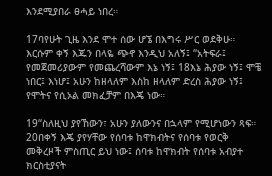እንደሚያበራ ፀሓይ ነበረ።

17ባየሁት ጊዜ እንደ ሞተ ሰው ሆኜ በእግሩ ሥር ወደቅሁ። እርሱም ቀኝ እጁን በላዬ ጭኖ እንዲህ አለኝ፤ “አትፍራ፤ የመጀመሪያውም የመጨረሻውም እኔ ነኝ፤ 18እኔ ሕያው ነኝ፤ ሞቼ ነበር፤ እነሆ፤ አሁን ከዘላለም እስከ ዘላለም ድረስ ሕያው ነኝ፤ የሞትና የሲኦል መክፈቻም በእጄ ነው።

19“ስለዚህ ያየኸውን፣ አሁን ያለውንና በኋላም የሚሆነውን ጻፍ። 20በቀኝ እጄ ያየሃቸው የሰባቱ ከዋክብትና የሰባቱ የወርቅ መቅረዞች ምስጢር ይህ ነው፤ ሰባቱ ከዋክብት የሰባቱ አብያተ ክርስቲያናት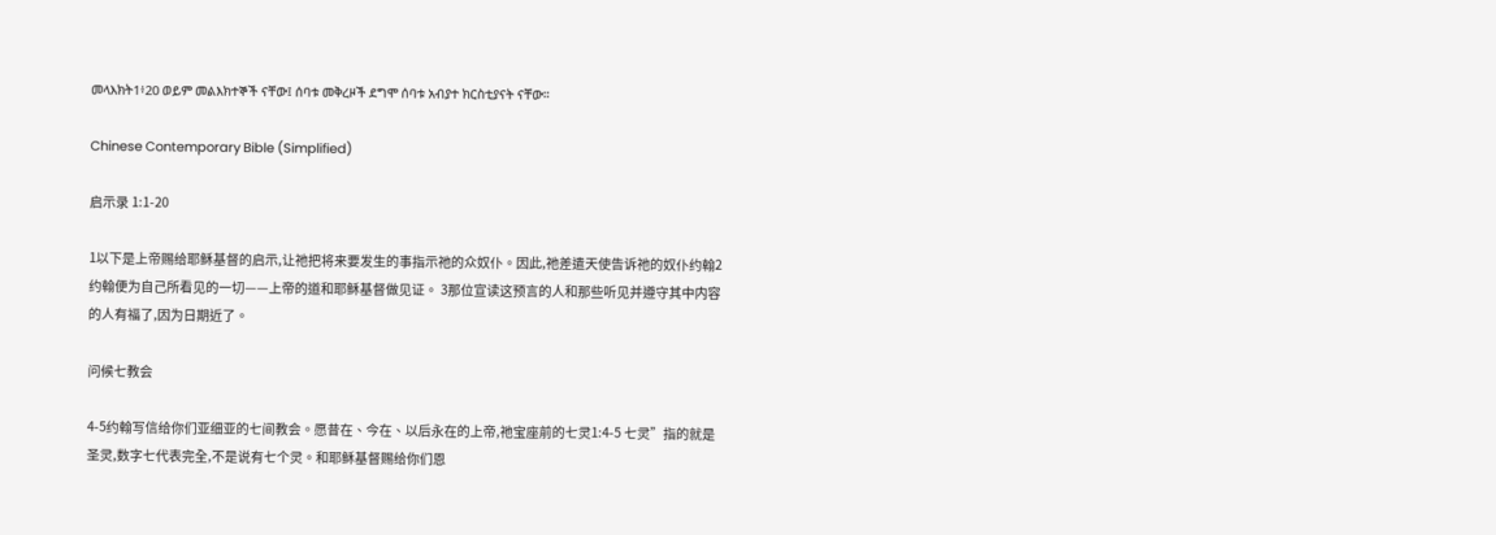መላእክት1፥20 ወይም መልእክተኞች ናቸው፤ ሰባቱ መቅረዞች ደግሞ ሰባቱ አብያተ ክርስቲያናት ናቸው።

Chinese Contemporary Bible (Simplified)

启示录 1:1-20

1以下是上帝赐给耶稣基督的启示,让祂把将来要发生的事指示祂的众奴仆。因此,祂差遣天使告诉祂的奴仆约翰2约翰便为自己所看见的一切——上帝的道和耶稣基督做见证。 3那位宣读这预言的人和那些听见并遵守其中内容的人有福了,因为日期近了。

问候七教会

4-5约翰写信给你们亚细亚的七间教会。愿昔在、今在、以后永在的上帝,祂宝座前的七灵1:4-5 七灵”指的就是圣灵,数字七代表完全,不是说有七个灵。和耶稣基督赐给你们恩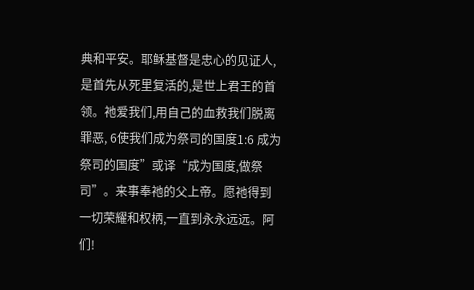典和平安。耶稣基督是忠心的见证人,是首先从死里复活的,是世上君王的首领。祂爱我们,用自己的血救我们脱离罪恶, 6使我们成为祭司的国度1:6 成为祭司的国度”或译“成为国度,做祭司”。来事奉祂的父上帝。愿祂得到一切荣耀和权柄,一直到永永远远。阿们!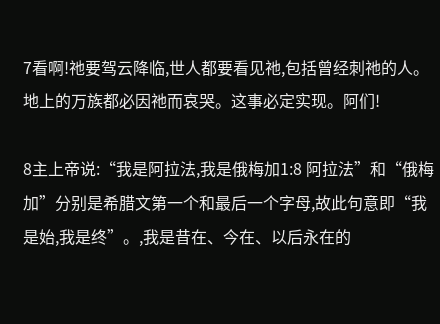7看啊!祂要驾云降临,世人都要看见祂,包括曾经刺祂的人。地上的万族都必因祂而哀哭。这事必定实现。阿们!

8主上帝说:“我是阿拉法,我是俄梅加1:8 阿拉法”和“俄梅加”分别是希腊文第一个和最后一个字母,故此句意即“我是始,我是终”。,我是昔在、今在、以后永在的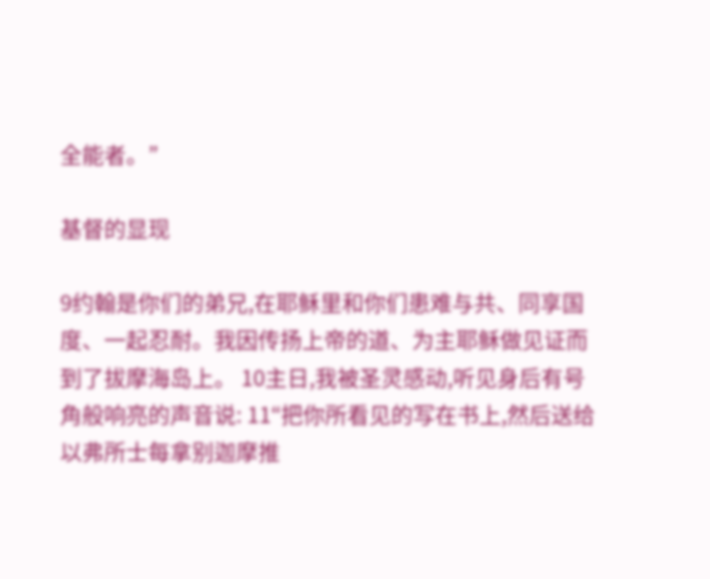全能者。”

基督的显现

9约翰是你们的弟兄,在耶稣里和你们患难与共、同享国度、一起忍耐。我因传扬上帝的道、为主耶稣做见证而到了拔摩海岛上。 10主日,我被圣灵感动,听见身后有号角般响亮的声音说: 11“把你所看见的写在书上,然后送给以弗所士每拿别迦摩推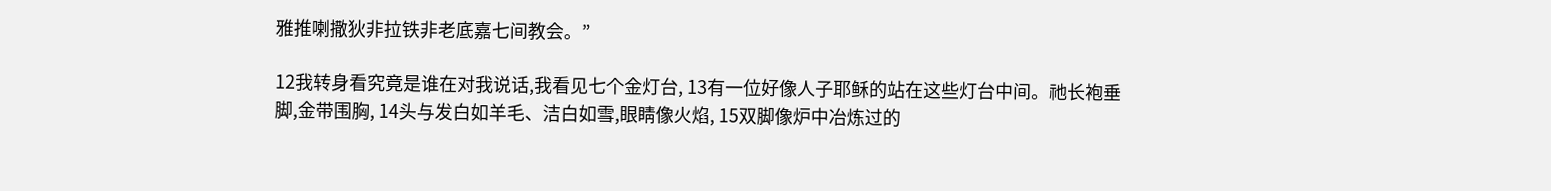雅推喇撒狄非拉铁非老底嘉七间教会。”

12我转身看究竟是谁在对我说话,我看见七个金灯台, 13有一位好像人子耶稣的站在这些灯台中间。祂长袍垂脚,金带围胸, 14头与发白如羊毛、洁白如雪,眼睛像火焰, 15双脚像炉中冶炼过的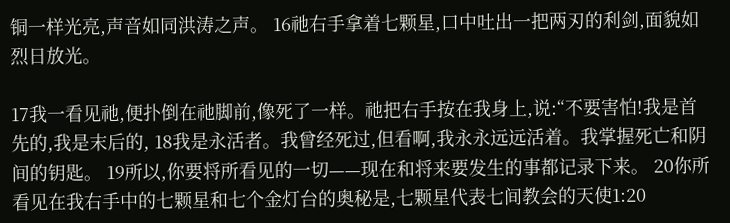铜一样光亮,声音如同洪涛之声。 16祂右手拿着七颗星,口中吐出一把两刃的利剑,面貌如烈日放光。

17我一看见祂,便扑倒在祂脚前,像死了一样。祂把右手按在我身上,说:“不要害怕!我是首先的,我是末后的, 18我是永活者。我曾经死过,但看啊,我永永远远活着。我掌握死亡和阴间的钥匙。 19所以,你要将所看见的一切——现在和将来要发生的事都记录下来。 20你所看见在我右手中的七颗星和七个金灯台的奥秘是,七颗星代表七间教会的天使1:20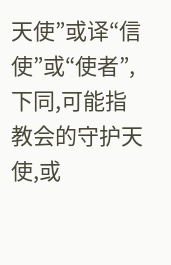天使”或译“信使”或“使者”,下同,可能指教会的守护天使,或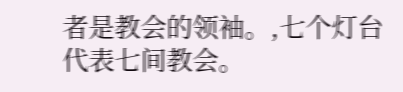者是教会的领袖。,七个灯台代表七间教会。